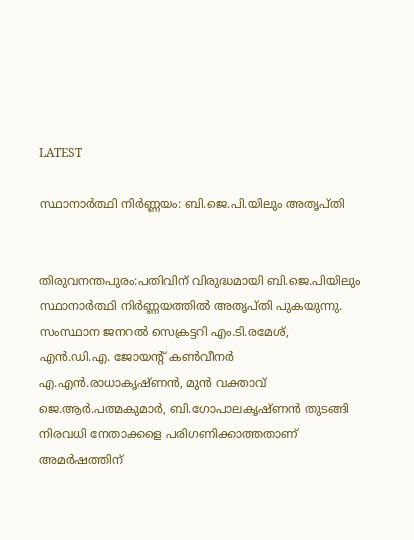LATEST

സ്ഥാനാർത്ഥി നിർണ്ണയം: ബി.ജെ.പി.യിലും അതൃപ്തി


തിരുവനന്തപുരം:പതിവിന് വിരുദ്ധമായി ബി.ജെ.പിയിലും സ്ഥാനാർത്ഥി നിർണ്ണയത്തിൽ അതൃപ്തി പുകയുന്നു. സംസ്ഥാന ജനറൽ സെക്രട്ടറി എം.ടി.രമേശ്, എൻ.ഡി.എ. ജോയന്റ് കൺവീനർ എ.എൻ.രാധാകൃഷ്ണൻ, മുൻ വക്താവ് ജെ.ആർ.പത്മകുമാർ, ബി.ഗോപാലകൃഷ്ണൻ തുടങ്ങി നിരവധി നേതാക്കളെ പരിഗണിക്കാത്തതാണ് അമർഷത്തിന്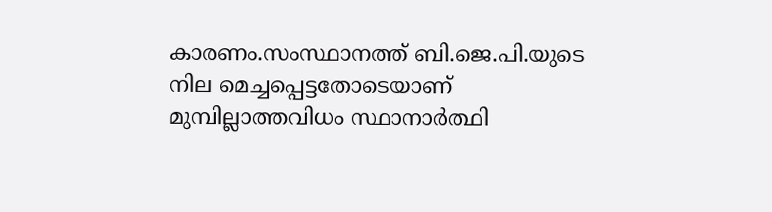കാരണം.സംസ്ഥാനത്ത് ബി.ജെ.പി.യുടെ നില മെച്ചപ്പെട്ടതോടെയാണ് മുമ്പില്ലാത്തവിധം സ്ഥാനാർത്ഥി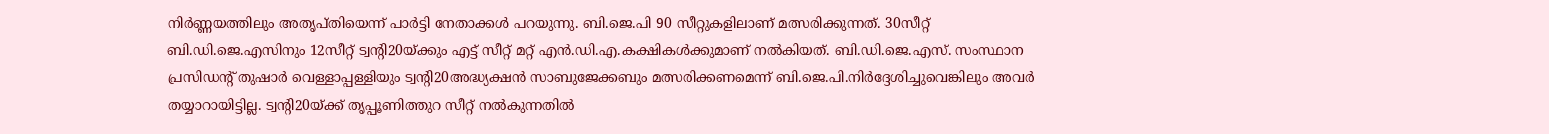നിർണ്ണയത്തിലും അതൃപ്തിയെന്ന് പാർട്ടി നേതാക്കൾ പറയുന്നു. ബി.ജെ.പി 90 സീറ്റുകളിലാണ് മത്സരിക്കുന്നത്. 30സീറ്റ് ബി.ഡി.ജെ.എസിനും 12സീറ്റ് ട്വന്റി20യ്ക്കും എട്ട് സീറ്റ് മറ്റ് എൻ.ഡി.എ.കക്ഷികൾക്കുമാണ് നൽകിയത്. ബി.ഡി.ജെ.എസ്. സംസ്ഥാന പ്രസിഡന്റ് തുഷാർ വെള്ളാപ്പള്ളിയും ട്വന്റി20അദ്ധ്യക്ഷൻ സാബുജേക്കബും മത്സരിക്കണമെന്ന് ബി.ജെ.പി.നിർദ്ദേശിച്ചുവെങ്കിലും അവർ തയ്യാറായിട്ടില്ല. ട്വന്റി20യ്ക്ക് തൃപ്പൂണിത്തുറ സീറ്റ് നൽകുന്നതിൽ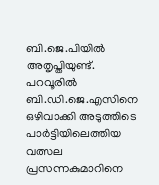ബി.ജെ.പിയിൽ അതൃപ്തിയുണ്ട്. പറവൂരിൽ ബി.ഡി.ജെ.എസിനെ ഒഴിവാക്കി അടുത്തിടെ പാർട്ടിയിലെത്തിയ വത്സല പ്രസന്നകുമാറിനെ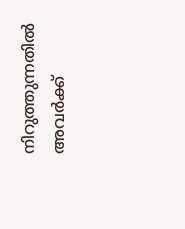നിറുത്തുന്നതിൽ അവർക്ക്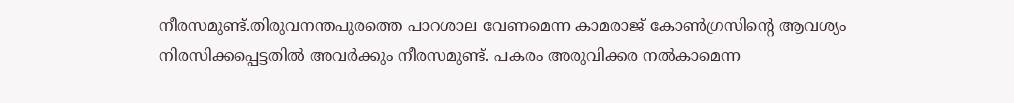നീരസമുണ്ട്.തിരുവനന്തപുരത്തെ പാറശാല വേണമെന്ന കാമരാജ് കോൺഗ്രസിന്റെ ആവശ്യം നിരസിക്കപ്പെട്ടതിൽ അവർക്കും നീരസമുണ്ട്. പകരം അരുവിക്കര നൽകാമെന്ന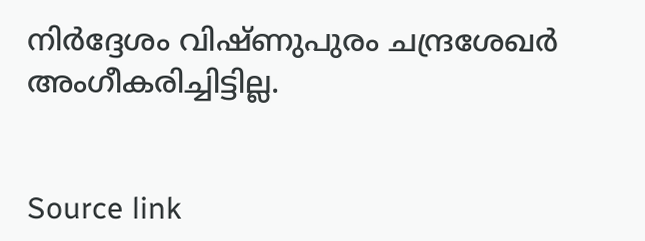നിർദ്ദേശം വിഷ്ണുപുരം ചന്ദ്രശേഖർ അംഗീകരിച്ചിട്ടില്ല.


Source link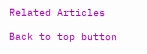Related Articles

Back to top button